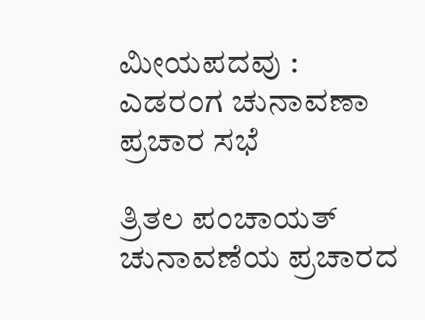ಮೀಯಪದವು : ಎಡರಂಗ ಚುನಾವಣಾ ಪ್ರಚಾರ ಸಭೆ

ತ್ರಿತಲ ಪಂಚಾಯತ್ ಚುನಾವಣೆಯ ಪ್ರಚಾರದ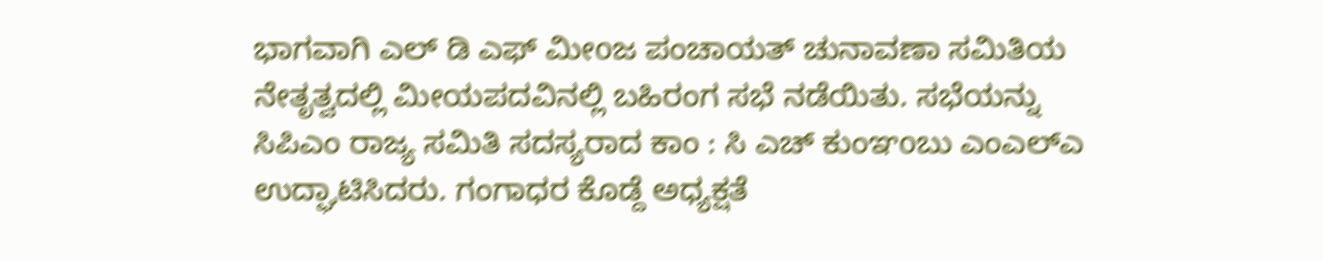ಭಾಗವಾಗಿ ಎಲ್ ಡಿ ಎಫ್ ಮೀoಜ ಪಂಚಾಯತ್ ಚುನಾವಣಾ ಸಮಿತಿಯ ನೇತೃತ್ವದಲ್ಲಿ ಮೀಯಪದವಿನಲ್ಲಿ ಬಹಿರಂಗ ಸಭೆ ನಡೆಯಿತು. ಸಭೆಯನ್ನು ಸಿಪಿಎಂ ರಾಜ್ಯ ಸಮಿತಿ ಸದಸ್ಯರಾದ ಕಾಂ : ಸಿ ಎಚ್ ಕುಂಞoಬು ಎಂಎಲ್ಎ ಉದ್ಘಾಟಿಸಿದರು. ಗಂಗಾಧರ ಕೊಡ್ದೆ ಅಧ್ಯಕ್ಷತೆ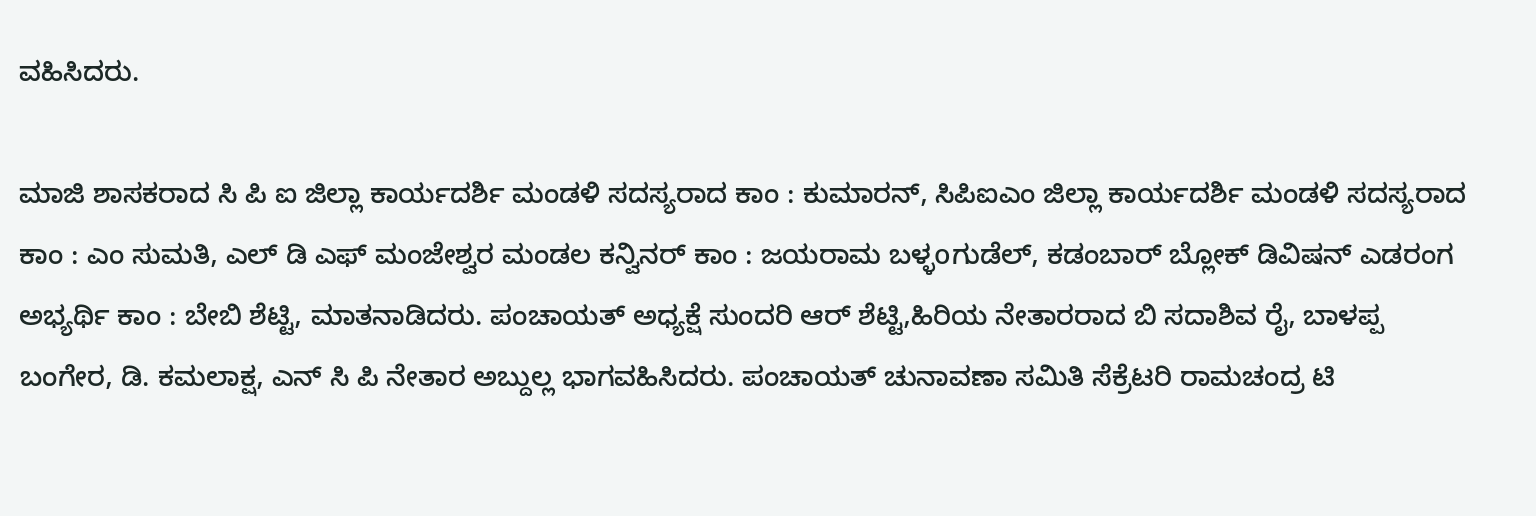ವಹಿಸಿದರು.

ಮಾಜಿ ಶಾಸಕರಾದ ಸಿ ಪಿ ಐ ಜಿಲ್ಲಾ ಕಾರ್ಯದರ್ಶಿ ಮಂಡಳಿ ಸದಸ್ಯರಾದ ಕಾಂ : ಕುಮಾರನ್, ಸಿಪಿಐಎಂ ಜಿಲ್ಲಾ ಕಾರ್ಯದರ್ಶಿ ಮಂಡಳಿ ಸದಸ್ಯರಾದ ಕಾಂ : ಎಂ ಸುಮತಿ, ಎಲ್ ಡಿ ಎಫ್ ಮಂಜೇಶ್ವರ ಮಂಡಲ ಕನ್ವಿನರ್ ಕಾಂ : ಜಯರಾಮ ಬಳ್ಳoಗುಡೆಲ್, ಕಡಂಬಾರ್ ಬ್ಲೋಕ್ ಡಿವಿಷನ್ ಎಡರಂಗ ಅಭ್ಯರ್ಥಿ ಕಾಂ : ಬೇಬಿ ಶೆಟ್ಟಿ, ಮಾತನಾಡಿದರು. ಪಂಚಾಯತ್ ಅಧ್ಯಕ್ಷೆ ಸುಂದರಿ ಆರ್ ಶೆಟ್ಟಿ,ಹಿರಿಯ ನೇತಾರರಾದ ಬಿ ಸದಾಶಿವ ರೈ, ಬಾಳಪ್ಪ ಬಂಗೇರ, ಡಿ. ಕಮಲಾಕ್ಷ, ಎನ್ ಸಿ ಪಿ ನೇತಾರ ಅಬ್ದುಲ್ಲ ಭಾಗವಹಿಸಿದರು. ಪಂಚಾಯತ್ ಚುನಾವಣಾ ಸಮಿತಿ ಸೆಕ್ರೆಟರಿ ರಾಮಚಂದ್ರ ಟಿ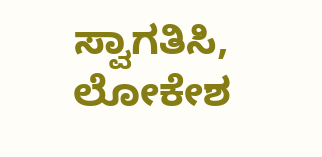ಸ್ವಾಗತಿಸಿ, ಲೋಕೇಶ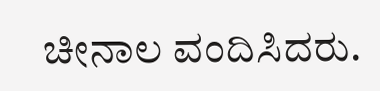ಚೀನಾಲ ವಂದಿಸಿದರು.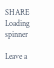SHARE
Loading spinner

Leave a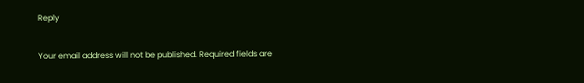Reply

Your email address will not be published. Required fields are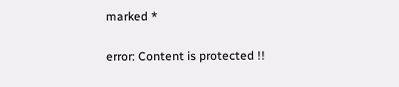marked *

error: Content is protected !!